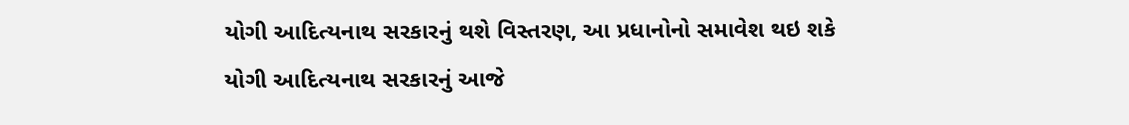યોગી આદિત્યનાથ સરકારનું થશે વિસ્તરણ, આ પ્રધાનોનો સમાવેશ થઇ શકે
યોગી આદિત્યનાથ સરકારનું આજે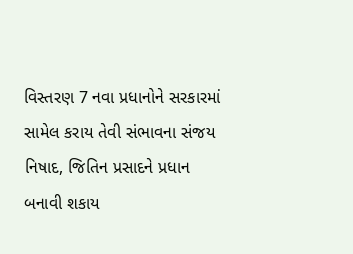વિસ્તરણ 7 નવા પ્રધાનોને સરકારમાં સામેલ કરાય તેવી સંભાવના સંજય નિષાદ, જિતિન પ્રસાદને પ્રધાન બનાવી શકાય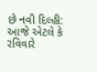છે નવી દિલ્હી: આજે એટલે કે રવિવારે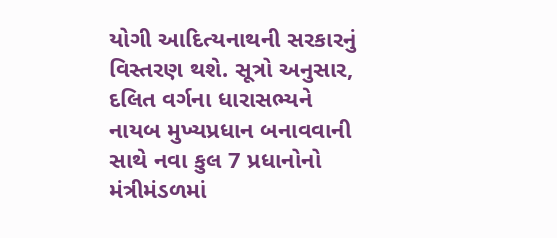યોગી આદિત્યનાથની સરકારનું વિસ્તરણ થશે. સૂત્રો અનુસાર, દલિત વર્ગના ધારાસભ્યને નાયબ મુખ્યપ્રધાન બનાવવાની સાથે નવા કુલ 7 પ્રધાનોનો મંત્રીમંડળમાં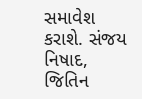સમાવેશ કરાશે. સંજય નિષાદ, જિતિન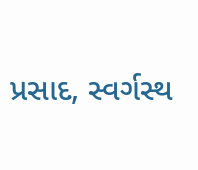પ્રસાદ, સ્વર્ગસ્થ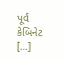પૂર્વ કેબિનેટ […]